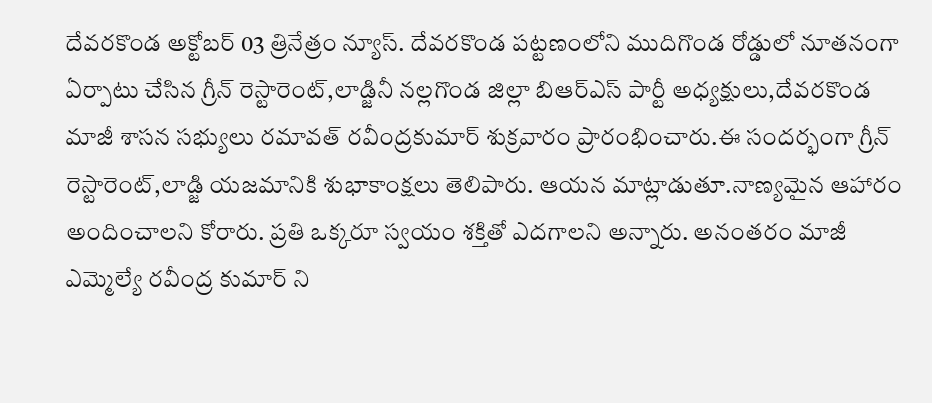దేవరకొండ అక్టోబర్ 03 త్రినేత్రం న్యూస్. దేవరకొండ పట్టణంలోని ముదిగొండ రోడ్డులో నూతనంగా ఏర్పాటు చేసిన గ్రీన్ రెస్టారెంట్,లాడ్జినీ నల్లగొండ జిల్లా బిఆర్ఎస్ పార్టీ అధ్యక్షులు,దేవరకొండ మాజీ శాసన సభ్యులు రమావత్ రవీంద్రకుమార్ శుక్రవారం ప్రారంభించారు.ఈ సందర్భంగా గ్రీన్ రెస్టారెంట్,లాడ్జి యజమానికి శుభాకాంక్షలు తెలిపారు. ఆయన మాట్లాడుతూ.నాణ్యమైన ఆహారం అందించాలని కోరారు. ప్రతి ఒక్కరూ స్వయం శక్తితో ఎదగాలని అన్నారు. అనంతరం మాజీ ఎమ్మెల్యే రవీంద్ర కుమార్ ని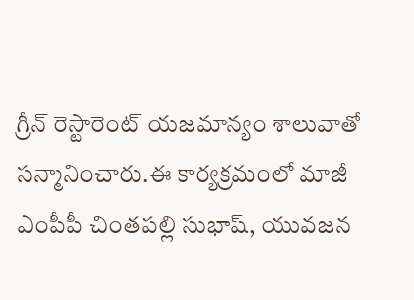గ్రీన్ రెస్టారెంట్ యజమాన్యం శాలువాతో సన్మానించారు.ఈ కార్యక్రమంలో మాజీ ఎంపీపీ చింతపల్లి సుభాష్, యువజన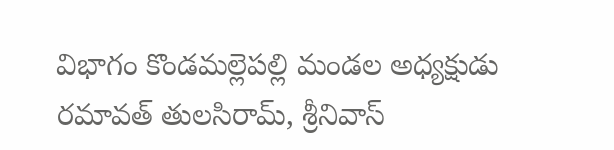విభాగం కొండమల్లెపల్లి మండల అధ్యక్షుడు రమావత్ తులసిరామ్, శ్రీనివాస్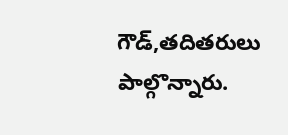గౌడ్,తదితరులు పాల్గొన్నారు.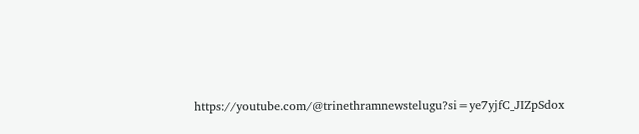https://youtube.com/@trinethramnewstelugu?si=ye7yjfC_JIZpSdox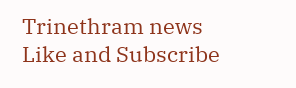Trinethram news
Like and Subscribe